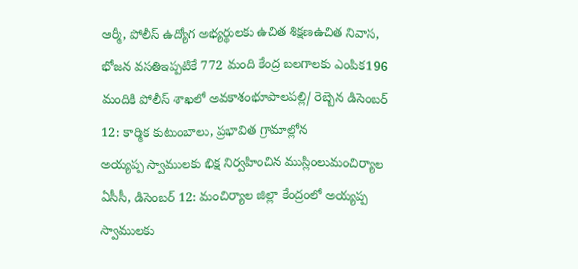ఆర్మీ, పోలీస్ ఉద్యోగ అభ్యర్థులకు ఉచిత శిక్షణఉచిత నివాస, భోజన వసతిఇప్పటికే 772 మంది కేంద్ర బలగాలకు ఎంపిక196 మందికి పోలీస్ శాఖలో అవకాశంభూపాలపల్లి/ రెబ్బెన డిసెంబర్ 12: కార్మిక కుటుంబాలు, ప్రభావిత గ్రామాల్లోన
అయ్యప్ప స్వాములకు భిక్ష నిర్వహించిన ముస్లింలుమంచిర్యాల ఏసీసీ, డిసెంబర్ 12: మంచిర్యాల జిల్లా కేంద్రంలో అయ్యప్ప స్వాములకు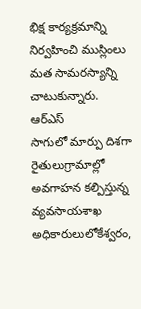భిక్ష కార్యక్రమాన్ని నిర్వహించి ముస్లింలు మత సామరస్యాన్ని చాటుకున్నారు. ఆర్ఎస్
సాగులో మార్పు దిశగా రైతులుగ్రామాల్లో అవగాహన కల్పిస్తున్న వ్యవసాయశాఖ అధికారులులోకేశ్వరం,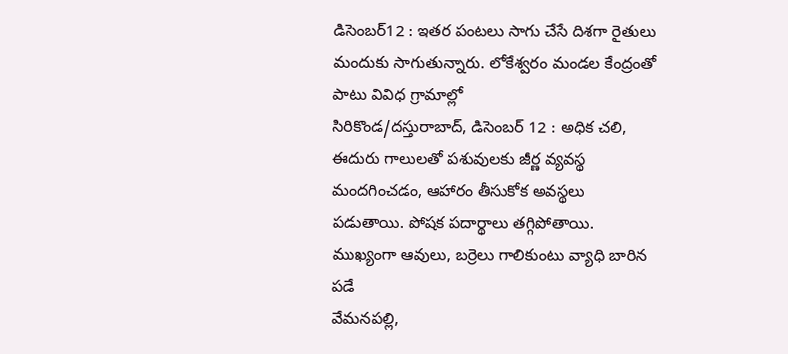డిసెంబర్12 : ఇతర పంటలు సాగు చేసే దిశగా రైతులు మందుకు సాగుతున్నారు. లోకేశ్వరం మండల కేంద్రంతో పాటు వివిధ గ్రామాల్లో
సిరికొండ/దస్తురాబాద్, డిసెంబర్ 12 : అధిక చలి, ఈదురు గాలులతో పశువులకు జీర్ణ వ్యవస్థ మందగించడం, ఆహారం తీసుకోక అవస్థలు పడుతాయి. పోషక పదార్థాలు తగ్గిపోతాయి. ముఖ్యంగా ఆవులు, బర్రెలు గాలికుంటు వ్యాధి బారిన పడే
వేమనపల్లి,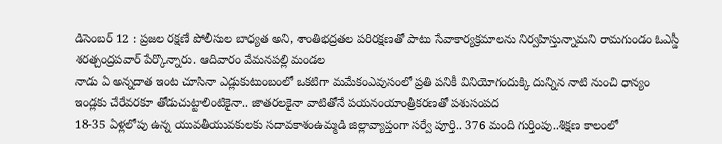డిసెంబర్ 12 : ప్రజల రక్షణే పోలీసుల బాధ్యత అని, శాంతిభద్రతల పరిరక్షణతో పాటు సేవాకార్యక్రమాలను నిర్వహిస్తున్నామని రామగుండం ఓఎస్డీ శరత్చంద్రపవార్ పేర్కొన్నారు. ఆదివారం వేమనపల్లి మండల
నాడు ఏ అన్నదాత ఇంట చూసినా ఎడ్లుకుటుంబంలో ఒకటిగా మమేకంఎవుసంలో ప్రతి పనికీ వినియోగందుక్కి దున్నిన నాటి నుంచి ధాన్యం ఇండ్లకు చేరేవరకూ తోడుచుట్టాలింటికైనా.. జాతరలకైనా వాటితోనే పయనంయాంత్రీకరణతో పశుసంపద
18-35 ఏళ్లలోపు ఉన్న యువతీయువకులకు సదావకాశంఉమ్మడి జిల్లావ్యాప్తంగా సర్వే పూర్తి.. 376 మంది గుర్తింపు..శిక్షణ కాలంలో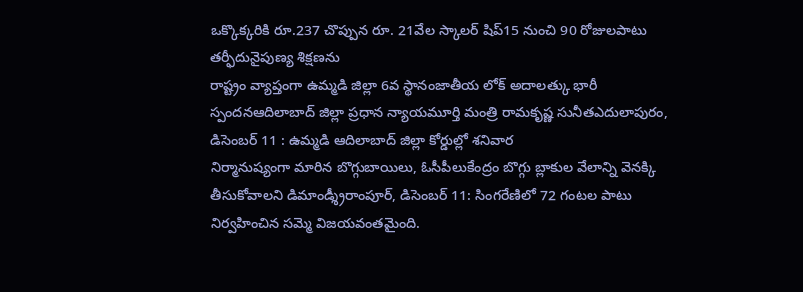ఒక్కొక్కరికి రూ.237 చొప్పున రూ. 21వేల స్కాలర్ షిప్15 నుంచి 90 రోజులపాటు తర్ఫీదునైపుణ్య శిక్షణను
రాష్ట్రం వ్యాప్తంగా ఉమ్మడి జిల్లా 6వ స్థానంజాతీయ లోక్ అదాలత్కు భారీ స్పందనఆదిలాబాద్ జిల్లా ప్రధాన న్యాయమూర్తి మంత్రి రామకృష్ణ సునీతఎదులాపురం, డిసెంబర్ 11 : ఉమ్మడి ఆదిలాబాద్ జిల్లా కోర్డుల్లో శనివార
నిర్మానుష్యంగా మారిన బొగ్గుబాయిలు, ఓసీపీలుకేంద్రం బొగ్గు బ్లాకుల వేలాన్ని వెనక్కి తీసుకోవాలని డిమాండ్శ్రీరాంపూర్, డిసెంబర్ 11: సింగరేణిలో 72 గంటల పాటు నిర్వహించిన సమ్మె విజయవంతమైంది.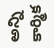అన్ని కార్మిక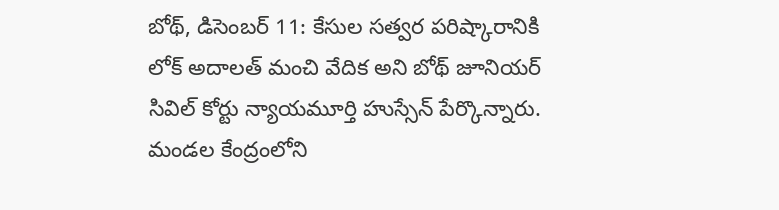బోథ్, డిసెంబర్ 11: కేసుల సత్వర పరిష్కారానికి లోక్ అదాలత్ మంచి వేదిక అని బోథ్ జూనియర్ సివిల్ కోర్టు న్యాయమూర్తి హుస్సేన్ పేర్కొన్నారు. మండల కేంద్రంలోని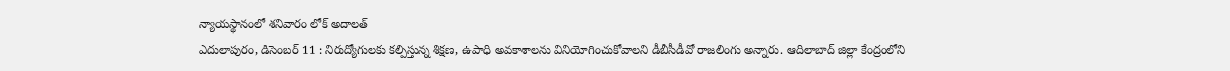న్యాయస్థానంలో శనివారం లోక్ అదాలత్
ఎదులాపురం, డిసెంబర్ 11 : నిరుద్యోగులకు కల్పిస్తున్న శిక్షణ, ఉపాధి అవకాశాలను వినియోగించుకోవాలని డీబీసీడీవో రాజలింగు అన్నారు. ఆదిలాబాద్ జిల్లా కేంద్రంలోని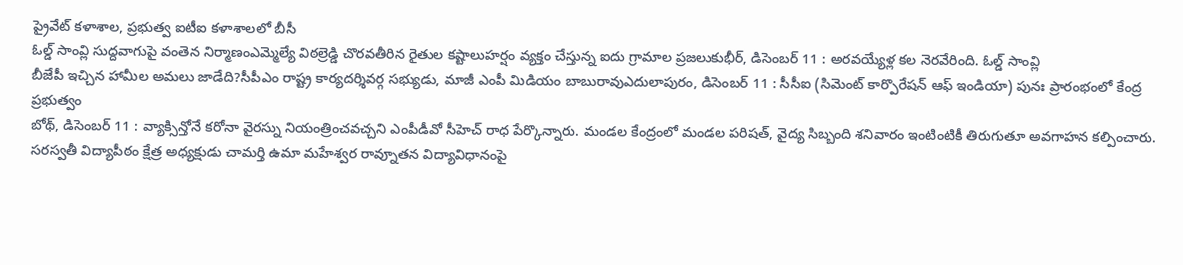ప్రైవేట్ కళాశాల, ప్రభుత్వ ఐటీఐ కళాశాలలో బీసీ
ఓల్డ్ సాంవ్లి సుద్దవాగుపై వంతెన నిర్మాణంఎమ్మెల్యే విఠల్రెడ్డి చొరవతీరిన రైతుల కష్టాలుహర్షం వ్యక్తం చేస్తున్న ఐదు గ్రామాల ప్రజలుకుభీర్, డిసెంబర్ 11 : అరవయ్యేళ్ల కల నెరవేరింది. ఓల్డ్ సాంవ్లి
బీజేపీ ఇచ్చిన హామీల అమలు జాడేది?సీపీఎం రాష్ట్ర కార్యదర్శివర్గ సభ్యుడు, మాజీ ఎంపీ మిడియం బాబురావుఎదులాపురం, డిసెంబర్ 11 : సీసీఐ (సిమెంట్ కార్పొరేషన్ ఆఫ్ ఇండియా) పునః ప్రారంభంలో కేంద్ర ప్రభుత్వం
బోథ్, డిసెంబర్ 11 : వ్యాక్సిన్తోనే కరోనా వైరస్ను నియంత్రించవచ్చని ఎంపీడీవో సీహెచ్ రాధ పేర్కొన్నారు. మండల కేంద్రంలో మండల పరిషత్, వైద్య సిబ్బంది శనివారం ఇంటింటికీ తిరుగుతూ అవగాహన కల్పించారు.
సరస్వతీ విద్యాపీఠం క్షేత్ర అధ్యక్షుడు చామర్తి ఉమా మహేశ్వర రావ్నూతన విద్యావిధానంపై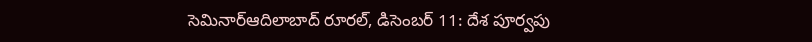సెమినార్ఆదిలాబాద్ రూరల్, డిసెంబర్ 11: దేశ పూర్వపు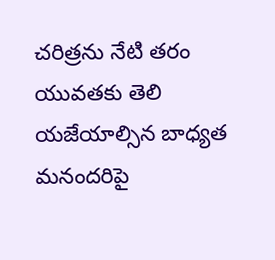చరిత్రను నేటి తరం యువతకు తెలి యజేయాల్సిన బాధ్యత మనందరిపై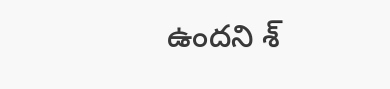ఉందని శ్